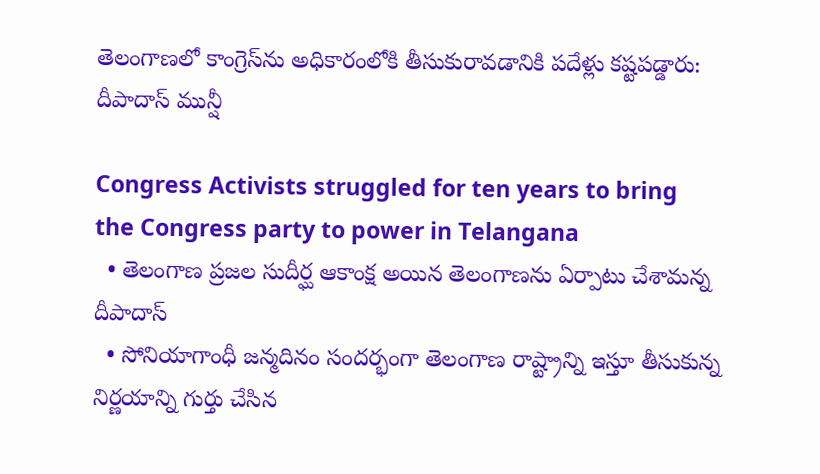తెలంగాణలో కాంగ్రెస్‌ను అధికారంలోకి తీసుకురావడానికి పదేళ్లు కష్టపడ్డారు: దీపాదాస్ మున్షీ

Congress Activists struggled for ten years to bring the Congress party to power in Telangana
  • తెలంగాణ ప్రజల సుదీర్ఘ ఆకాంక్ష అయిన తెలంగాణను ఏర్పాటు చేశామన్న దీపాదాస్
  • సోనియాగాంధీ జన్మదినం సందర్భంగా తెలంగాణ రాష్ట్రాన్ని ఇస్తూ తీసుకున్న నిర్ణయాన్ని గుర్తు చేసిన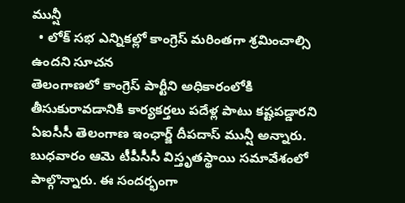మున్షీ
  • లోక్ సభ ఎన్నికల్లో కాంగ్రెస్ మరింతగా శ్రమించాల్సి ఉందని సూచన
తెలంగాణలో కాంగ్రెస్ పార్టీని అధికారంలోకి తీసుకురావడానికి కార్యకర్తలు పదేళ్ల పాటు కష్టపడ్డారని ఏఐసీసీ తెలంగాణ ఇంఛార్జ్ దీపదాస్ మున్షీ అన్నారు. బుధవారం ఆమె టీపీసీసీ విస్తృతస్థాయి సమావేశంలో పాల్గొన్నారు. ఈ సందర్భంగా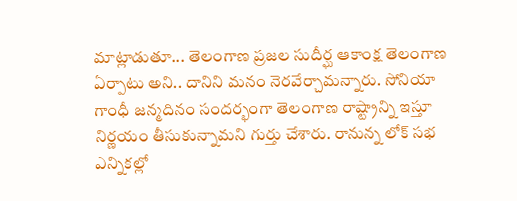మాట్లాడుతూ... తెలంగాణ ప్రజల సుదీర్ఘ ఆకాంక్ష తెలంగాణ ఏర్పాటు అని.. దానిని మనం నెరవేర్చామన్నారు. సోనియా గాంధీ జన్మదినం సందర్భంగా తెలంగాణ రాష్ట్రాన్ని ఇస్తూ నిర్ణయం తీసుకున్నామని గుర్తు చేశారు. రానున్న లోక్ సభ ఎన్నికల్లో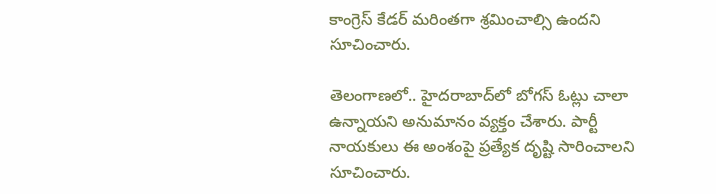కాంగ్రెస్ కేడర్ మరింతగా శ్రమించాల్సి ఉందని సూచించారు.

తెలంగాణలో.. హైదరాబాద్‌లో బోగస్ ఓట్లు చాలా ఉన్నాయని అనుమానం వ్యక్తం చేశారు. పార్టీ నాయకులు ఈ అంశంపై ప్రత్యేక దృష్టి సారించాలని సూచించారు.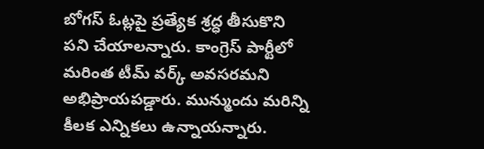బోగస్ ఓట్లపై ప్రత్యేక శ్రద్ధ తీసుకొని పని చేయాలన్నారు. కాంగ్రెస్ పార్టీలో మరింత టీమ్ వర్క్ అవసరమని అభిప్రాయపడ్డారు. మున్ముందు మరిన్ని కీలక ఎన్నికలు ఉన్నాయన్నారు.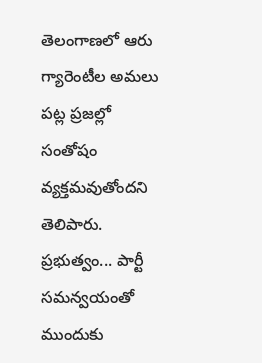తెలంగాణలో ఆరు గ్యారెంటీల అమలు పట్ల ప్రజల్లో సంతోషం వ్యక్తమవుతోందని తెలిపారు. ప్రభుత్వం... పార్టీ సమన్వయంతో ముందుకు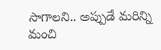సాగాలని.. అప్పుడే మరిన్ని మంచి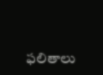ఫలితాలు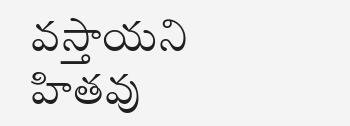వస్తాయని హితవు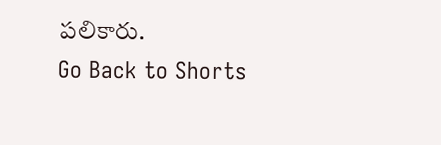పలికారు.
Go Back to Shorts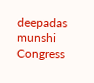deepadas munshi
Congress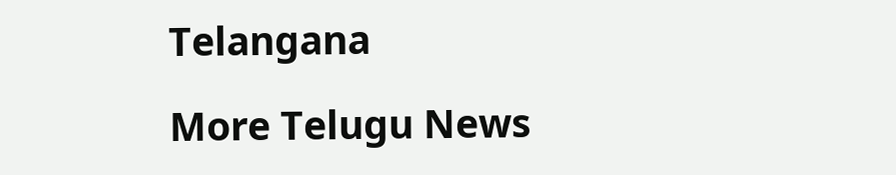Telangana

More Telugu News